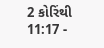2 કોરિંથી 11:17 -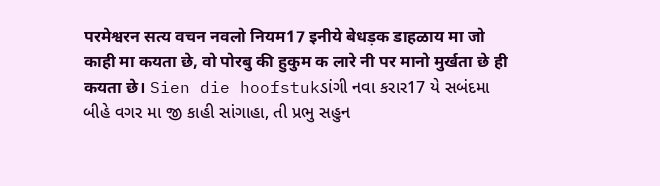परमेश्वरन सत्य वचन नवलो नियम17 इनीये बेधड़क डाहळाय मा जो काही मा कयता छे, वो पोरबु की हुकुम क लारे नी पर मानो मुर्खता छे ही कयता छे। Sien die hoofstukડાંગી નવા કરાર17 યે સબંદમા બીહે વગર મા જી કાહી સાંગાહા, તી પ્રભુ સહુન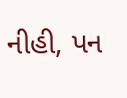નીહી, પન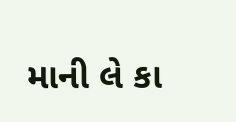માની લે કા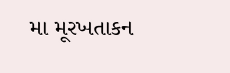મા મૂરખતાકન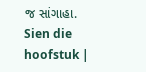જ સાંગાહા. Sien die hoofstuk |